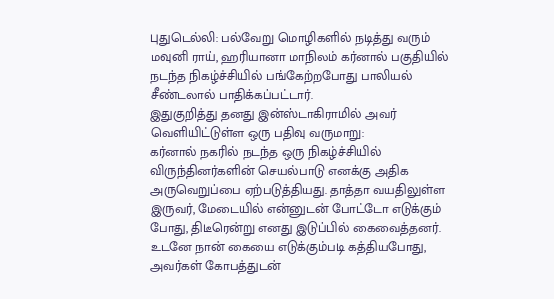புதுடெல்லி: பல்வேறு மொழிகளில் நடித்து வரும் மவுனி ராய், ஹரியானா மாநிலம் கர்னால் பகுதியில் நடந்த நிகழ்ச்சியில் பங்கேற்றபோது பாலியல் சீண்டலால் பாதிக்கப்பட்டார்.
இதுகுறித்து தனது இன்ஸ்டாகிராமில் அவர் வெளியிட்டுள்ள ஒரு பதிவு வருமாறு:
கர்னால் நகரில் நடந்த ஒரு நிகழ்ச்சியில் விருந்தினர்களின் செயல்பாடு எனக்கு அதிக அருவெறுப்பை ஏற்படுத்தியது. தாத்தா வயதிலுள்ள இருவர், மேடையில் என்னுடன் போட்டோ எடுக்கும் போது, திடீரென்று எனது இடுப்பில் கைவைத்தனர். உடனே நான் கையை எடுக்கும்படி கத்தியபோது, அவர்கள் கோபத்துடன்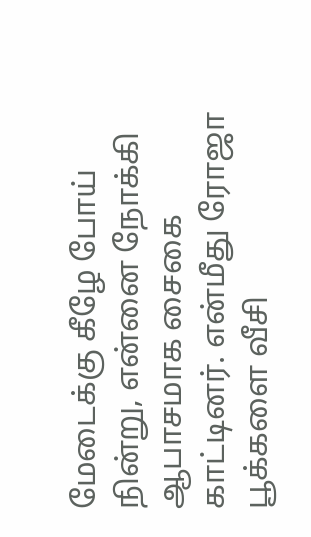மேடைக்கு கீழே போய் நின்று, என்னை நோக்கி ஆபாசமாக சைகை காட்டினர். என்மீது ரோஜா பூக்களை வீசி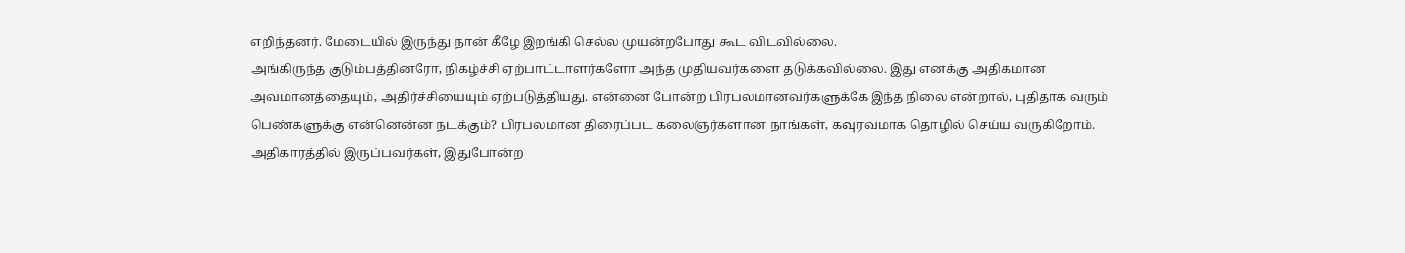எறிந்தனர். மேடையில் இருந்து நான் கீழே இறங்கி செல்ல முயன்றபோது கூட விடவில்லை.
அங்கிருந்த குடும்பத்தினரோ, நிகழ்ச்சி ஏற்பாட்டாளர்களோ அந்த முதியவர்களை தடுக்கவில்லை. இது எனக்கு அதிகமான அவமானத்தையும், அதிர்ச்சியையும் ஏற்படுத்தியது. என்னை போன்ற பிரபலமானவர்களுக்கே இந்த நிலை என்றால், புதிதாக வரும் பெண்களுக்கு என்னென்ன நடக்கும்? பிரபலமான திரைப்பட கலைஞர்களான நாங்கள், கவுரவமாக தொழில் செய்ய வருகிறோம். அதிகாரத்தில் இருப்பவர்கள், இதுபோன்ற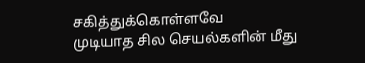சகித்துக்கொள்ளவே
முடியாத சில செயல்களின் மீது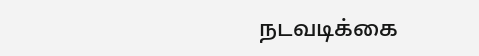நடவடிக்கை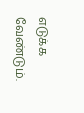எடுக்க வேண்டும்.